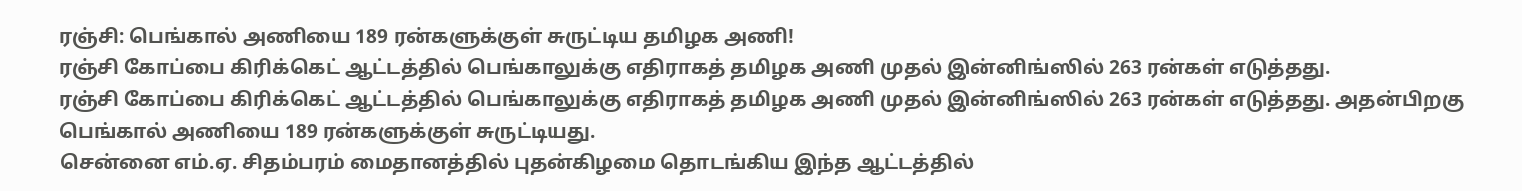ரஞ்சி: பெங்கால் அணியை 189 ரன்களுக்குள் சுருட்டிய தமிழக அணி!
ரஞ்சி கோப்பை கிரிக்கெட் ஆட்டத்தில் பெங்காலுக்கு எதிராகத் தமிழக அணி முதல் இன்னிங்ஸில் 263 ரன்கள் எடுத்தது.
ரஞ்சி கோப்பை கிரிக்கெட் ஆட்டத்தில் பெங்காலுக்கு எதிராகத் தமிழக அணி முதல் இன்னிங்ஸில் 263 ரன்கள் எடுத்தது. அதன்பிறகு பெங்கால் அணியை 189 ரன்களுக்குள் சுருட்டியது.
சென்னை எம்.ஏ. சிதம்பரம் மைதானத்தில் புதன்கிழமை தொடங்கிய இந்த ஆட்டத்தில்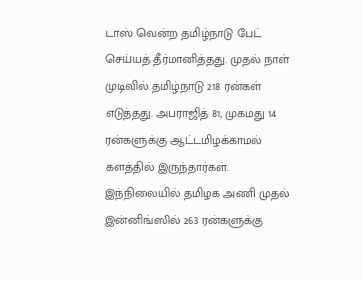டாஸ் வென்ற தமிழ்நாடு பேட் செய்யத் தீர்மானித்தது. முதல் நாள் முடிவில் தமிழ்நாடு 218 ரன்கள் எடுத்தது. அபராஜித் 81, முகமது 14 ரன்களுக்கு ஆட்டமிழக்காமல் களத்தில் இருந்தார்கள்.
இந்நிலையில் தமிழக அணி முதல் இன்னிங்ஸில் 263 ரன்களுக்கு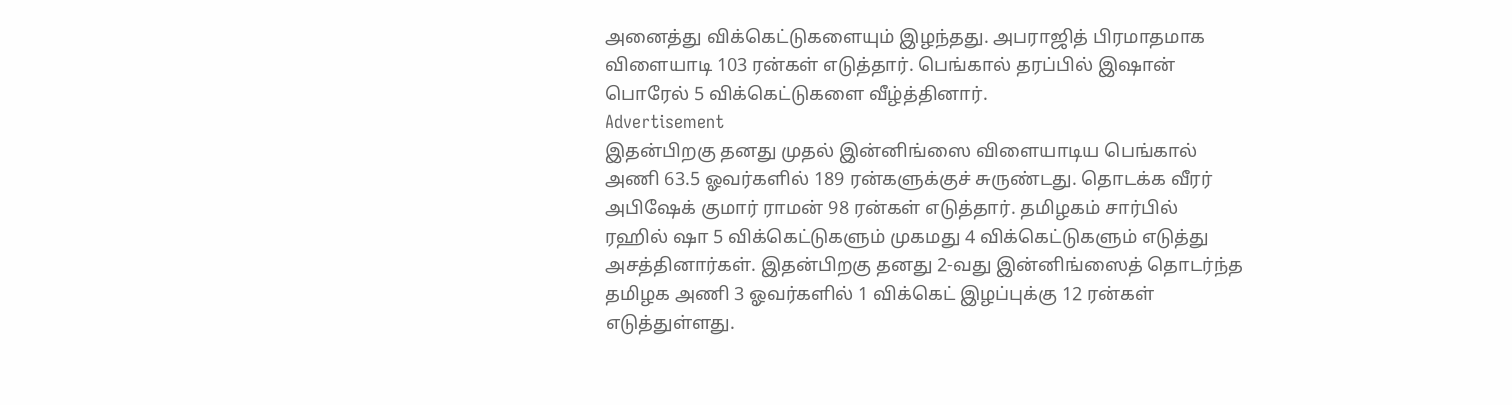அனைத்து விக்கெட்டுகளையும் இழந்தது. அபராஜித் பிரமாதமாக விளையாடி 103 ரன்கள் எடுத்தார். பெங்கால் தரப்பில் இஷான் பொரேல் 5 விக்கெட்டுகளை வீழ்த்தினார்.
Advertisement
இதன்பிறகு தனது முதல் இன்னிங்ஸை விளையாடிய பெங்கால் அணி 63.5 ஓவர்களில் 189 ரன்களுக்குச் சுருண்டது. தொடக்க வீரர் அபிஷேக் குமார் ராமன் 98 ரன்கள் எடுத்தார். தமிழகம் சார்பில் ரஹில் ஷா 5 விக்கெட்டுகளும் முகமது 4 விக்கெட்டுகளும் எடுத்து அசத்தினார்கள். இதன்பிறகு தனது 2-வது இன்னிங்ஸைத் தொடர்ந்த தமிழக அணி 3 ஓவர்களில் 1 விக்கெட் இழப்புக்கு 12 ரன்கள் எடுத்துள்ளது.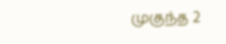முகுந்த 2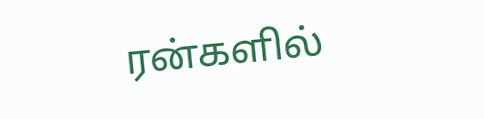ரன்களில்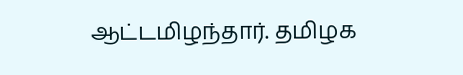ஆட்டமிழந்தார். தமிழக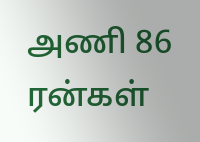அணி 86 ரன்கள்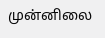முன்னிலை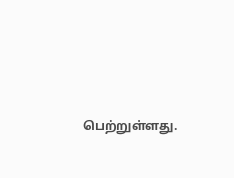பெற்றுள்ளது.